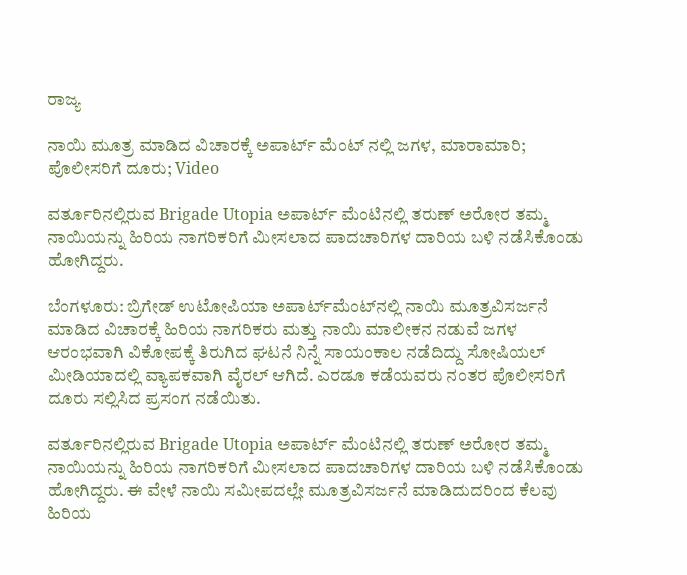ರಾಜ್ಯ

ನಾಯಿ ಮೂತ್ರ ಮಾಡಿದ ವಿಚಾರಕ್ಕೆ ಅಪಾರ್ಟ್ ಮೆಂಟ್ ನಲ್ಲಿ ಜಗಳ, ಮಾರಾಮಾರಿ; ಪೊಲೀಸರಿಗೆ ದೂರು; Video

ವರ್ತೂರಿನಲ್ಲಿರುವ Brigade Utopia ಅಪಾರ್ಟ್ ಮೆಂಟಿನಲ್ಲಿ ತರುಣ್ ಅರೋರ ತಮ್ಮ ನಾಯಿಯನ್ನು ಹಿರಿಯ ನಾಗರಿಕರಿಗೆ ಮೀಸಲಾದ ಪಾದಚಾರಿಗಳ ದಾರಿಯ ಬಳಿ ನಡೆಸಿಕೊಂಡು ಹೋಗಿದ್ದರು.

ಬೆಂಗಳೂರು: ಬ್ರಿಗೇಡ್ ಉಟೋಪಿಯಾ ಅಪಾರ್ಟ್‌ಮೆಂಟ್‌ನಲ್ಲಿ ನಾಯಿ ಮೂತ್ರವಿಸರ್ಜನೆ ಮಾಡಿದ ವಿಚಾರಕ್ಕೆ ಹಿರಿಯ ನಾಗರಿಕರು ಮತ್ತು ನಾಯಿ ಮಾಲೀಕನ ನಡುವೆ ಜಗಳ ಆರಂಭವಾಗಿ ವಿಕೋಪಕ್ಕೆ ತಿರುಗಿದ ಘಟನೆ ನಿನ್ನೆ ಸಾಯಂಕಾಲ ನಡೆದಿದ್ದು ಸೋಷಿಯಲ್ ಮೀಡಿಯಾದಲ್ಲಿ ವ್ಯಾಪಕವಾಗಿ ವೈರಲ್ ಆಗಿದೆ. ಎರಡೂ ಕಡೆಯವರು ನಂತರ ಪೊಲೀಸರಿಗೆ ದೂರು ಸಲ್ಲಿಸಿದ ಪ್ರಸಂಗ ನಡೆಯಿತು.

ವರ್ತೂರಿನಲ್ಲಿರುವ Brigade Utopia ಅಪಾರ್ಟ್ ಮೆಂಟಿನಲ್ಲಿ ತರುಣ್ ಅರೋರ ತಮ್ಮ ನಾಯಿಯನ್ನು ಹಿರಿಯ ನಾಗರಿಕರಿಗೆ ಮೀಸಲಾದ ಪಾದಚಾರಿಗಳ ದಾರಿಯ ಬಳಿ ನಡೆಸಿಕೊಂಡು ಹೋಗಿದ್ದರು. ಈ ವೇಳೆ ನಾಯಿ ಸಮೀಪದಲ್ಲೇ ಮೂತ್ರವಿಸರ್ಜನೆ ಮಾಡಿದುದರಿಂದ ಕೆಲವು ಹಿರಿಯ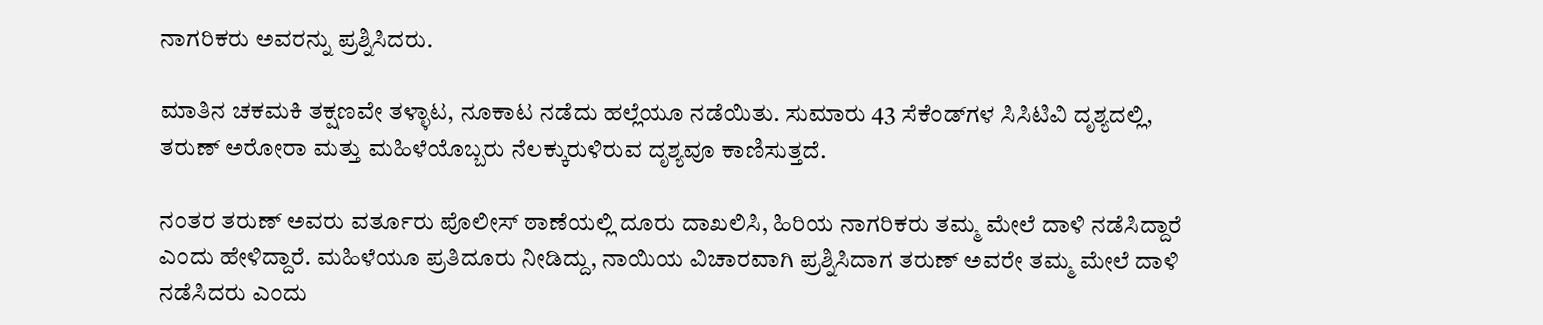ನಾಗರಿಕರು ಅವರನ್ನು ಪ್ರಶ್ನಿಸಿದರು.

ಮಾತಿನ ಚಕಮಕಿ ತಕ್ಷಣವೇ ತಳ್ಳಾಟ, ನೂಕಾಟ ನಡೆದು ಹಲ್ಲೆಯೂ ನಡೆಯಿತು. ಸುಮಾರು 43 ಸೆಕೆಂಡ್‌ಗಳ ಸಿಸಿಟಿವಿ ದೃಶ್ಯದಲ್ಲಿ, ತರುಣ್ ಅರೋರಾ ಮತ್ತು ಮಹಿಳೆಯೊಬ್ಬರು ನೆಲಕ್ಕುರುಳಿರುವ ದೃಶ್ಯವೂ ಕಾಣಿಸುತ್ತದೆ.

ನಂತರ ತರುಣ್ ಅವರು ವರ್ತೂರು ಪೊಲೀಸ್ ಠಾಣೆಯಲ್ಲಿ ದೂರು ದಾಖಲಿಸಿ, ಹಿರಿಯ ನಾಗರಿಕರು ತಮ್ಮ ಮೇಲೆ ದಾಳಿ ನಡೆಸಿದ್ದಾರೆ ಎಂದು ಹೇಳಿದ್ದಾರೆ. ಮಹಿಳೆಯೂ ಪ್ರತಿದೂರು ನೀಡಿದ್ದು, ನಾಯಿಯ ವಿಚಾರವಾಗಿ ಪ್ರಶ್ನಿಸಿದಾಗ ತರುಣ್ ಅವರೇ ತಮ್ಮ ಮೇಲೆ ದಾಳಿ ನಡೆಸಿದರು ಎಂದು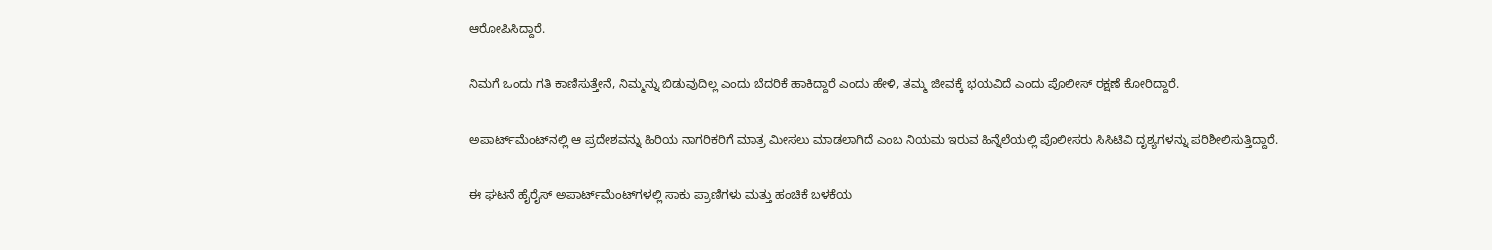ಆರೋಪಿಸಿದ್ದಾರೆ.

ನಿಮಗೆ ಒಂದು ಗತಿ ಕಾಣಿಸುತ್ತೇನೆ, ನಿಮ್ಮನ್ನು ಬಿಡುವುದಿಲ್ಲ ಎಂದು ಬೆದರಿಕೆ ಹಾಕಿದ್ದಾರೆ ಎಂದು ಹೇಳಿ, ತಮ್ಮ ಜೀವಕ್ಕೆ ಭಯವಿದೆ ಎಂದು ಪೊಲೀಸ್ ರಕ್ಷಣೆ ಕೋರಿದ್ದಾರೆ.

ಅಪಾರ್ಟ್‌ಮೆಂಟ್‌ನಲ್ಲಿ ಆ ಪ್ರದೇಶವನ್ನು ಹಿರಿಯ ನಾಗರಿಕರಿಗೆ ಮಾತ್ರ ಮೀಸಲು ಮಾಡಲಾಗಿದೆ ಎಂಬ ನಿಯಮ ಇರುವ ಹಿನ್ನೆಲೆಯಲ್ಲಿ ಪೊಲೀಸರು ಸಿಸಿಟಿವಿ ದೃಶ್ಯಗಳನ್ನು ಪರಿಶೀಲಿಸುತ್ತಿದ್ದಾರೆ.

ಈ ಘಟನೆ ಹೈರೈಸ್ ಅಪಾರ್ಟ್‌ಮೆಂಟ್‌ಗಳಲ್ಲಿ ಸಾಕು ಪ್ರಾಣಿಗಳು ಮತ್ತು ಹಂಚಿಕೆ ಬಳಕೆಯ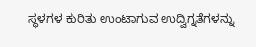ಸ್ಥಳಗಳ ಕುರಿತು ಉಂಟಾಗುವ ಉದ್ವಿಗ್ನತೆಗಳನ್ನು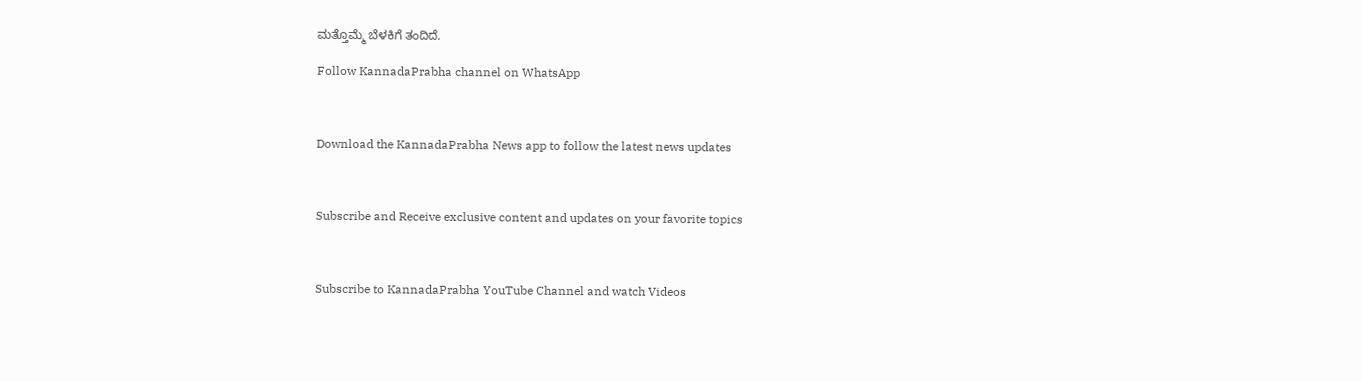ಮತ್ತೊಮ್ಮೆ ಬೆಳಕಿಗೆ ತಂದಿದೆ.

Follow KannadaPrabha channel on WhatsApp



Download the KannadaPrabha News app to follow the latest news updates



Subscribe and Receive exclusive content and updates on your favorite topics



Subscribe to KannadaPrabha YouTube Channel and watch Videos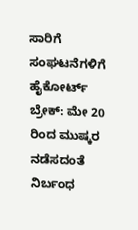ಸಾರಿಗೆ ಸಂಘಟನೆಗಳಿಗೆ ಹೈಕೋರ್ಟ್ ಬ್ರೇಕ್: ಮೇ 20 ರಿಂದ ಮುಷ್ಕರ ನಡೆಸದಂತೆ ನಿರ್ಬಂಧ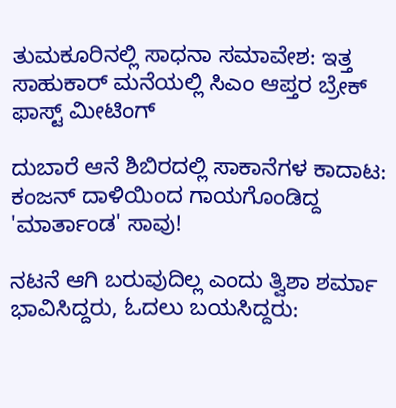ತುಮಕೂರಿನಲ್ಲಿ ಸಾಧನಾ ಸಮಾವೇಶ: ಇತ್ತ ಸಾಹುಕಾರ್ ಮನೆಯಲ್ಲಿ ಸಿಎಂ ಆಪ್ತರ ಬ್ರೇಕ್ ಫಾಸ್ಟ್ ಮೀಟಿಂಗ್

ದುಬಾರೆ ಆನೆ ಶಿಬಿರದಲ್ಲಿ ಸಾಕಾನೆಗಳ ಕಾದಾಟ: ಕಂಜನ್ ದಾಳಿಯಿಂದ ಗಾಯಗೊಂಡಿದ್ದ 'ಮಾರ್ತಾಂಡ' ಸಾವು!

ನಟನೆ ಆಗಿ ಬರುವುದಿಲ್ಲ ಎಂದು ತ್ವಿಶಾ ಶರ್ಮಾ ಭಾವಿಸಿದ್ದರು, ಓದಲು ಬಯಸಿದ್ದರು: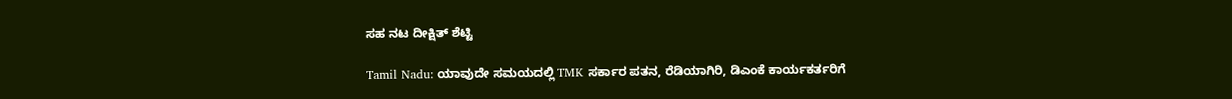ಸಹ ನಟ ದೀಕ್ಷಿತ್ ಶೆಟ್ಟಿ

Tamil Nadu: ಯಾವುದೇ ಸಮಯದಲ್ಲಿ TMK ಸರ್ಕಾರ ಪತನ, ರೆಡಿಯಾಗಿರಿ, ಡಿಎಂಕೆ ಕಾರ್ಯಕರ್ತರಿಗೆ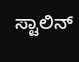ಸ್ಟಾಲಿನ್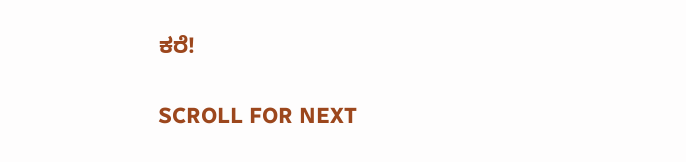ಕರೆ!

SCROLL FOR NEXT